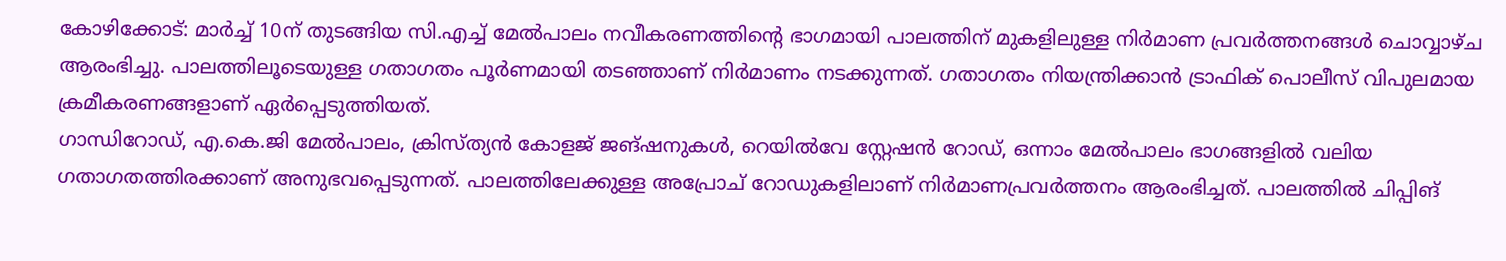കോഴിക്കോട്: മാർച്ച് 10ന് തുടങ്ങിയ സി.എച്ച് മേൽപാലം നവീകരണത്തിന്റെ ഭാഗമായി പാലത്തിന് മുകളിലുള്ള നിർമാണ പ്രവർത്തനങ്ങൾ ചൊവ്വാഴ്ച ആരംഭിച്ചു. പാലത്തിലൂടെയുള്ള ഗതാഗതം പൂർണമായി തടഞ്ഞാണ് നിർമാണം നടക്കുന്നത്. ഗതാഗതം നിയന്ത്രിക്കാൻ ട്രാഫിക് പൊലീസ് വിപുലമായ ക്രമീകരണങ്ങളാണ് ഏർപ്പെടുത്തിയത്.
ഗാന്ധിറോഡ്, എ.കെ.ജി മേൽപാലം, ക്രിസ്ത്യൻ കോളജ് ജങ്ഷനുകൾ, റെയിൽവേ സ്റ്റേഷൻ റോഡ്, ഒന്നാം മേൽപാലം ഭാഗങ്ങളിൽ വലിയ ഗതാഗതത്തിരക്കാണ് അനുഭവപ്പെടുന്നത്. പാലത്തിലേക്കുള്ള അപ്രോച് റോഡുകളിലാണ് നിർമാണപ്രവർത്തനം ആരംഭിച്ചത്. പാലത്തിൽ ചിപ്പിങ്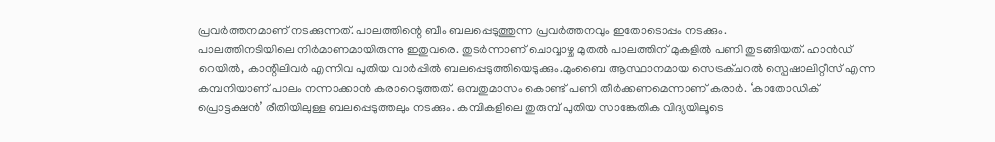പ്രവർത്തനമാണ് നടക്കുന്നത്. പാലത്തിന്റെ ബീം ബലപ്പെടുത്തുന്ന പ്രവർത്തനവും ഇതോടൊപ്പം നടക്കും.
പാലത്തിനടിയിലെ നിർമാണമായിരുന്നു ഇതുവരെ. തുടർന്നാണ് ചൊവ്വാഴ്ച മുതൽ പാലത്തിന് മുകളിൽ പണി തുടങ്ങിയത്. ഹാൻഡ് റെയിൽ, കാന്റിലിവർ എന്നിവ പുതിയ വാർപ്പിൽ ബലപ്പെടുത്തിയെടുക്കും.മുംബൈ ആസ്ഥാനമായ സെട്രക്ചറൽ സ്പെഷാലിറ്റീസ് എന്ന കമ്പനിയാണ് പാലം നന്നാക്കാൻ കരാറെടുത്തത്. ഒമ്പതുമാസം കൊണ്ട് പണി തീർക്കണമെന്നാണ് കരാർ. ‘കാതോഡിക് പ്രൊട്ടക്ഷൻ’ രീതിയിലുള്ള ബലപ്പെടുത്തലും നടക്കും. കമ്പികളിലെ തുരുമ്പ് പുതിയ സാങ്കേതിക വിദ്യയിലൂടെ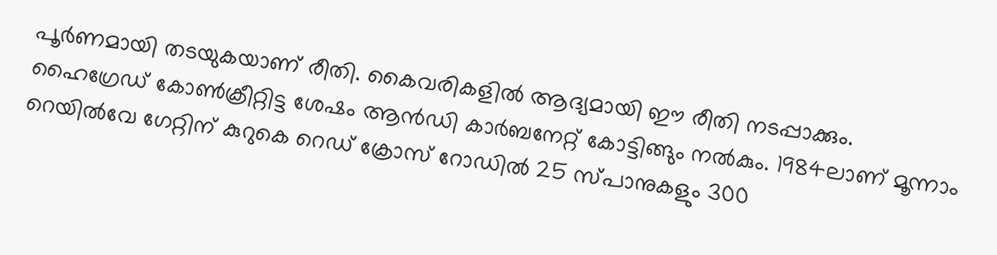പൂർണമായി തടയുകയാണ് രീതി. കൈവരികളിൽ ആദ്യമായി ഈ രീതി നടപ്പാക്കും. ഹൈഗ്രേഡ് കോൺക്രീറ്റിട്ട ശേഷം ആൻഡി കാർബനേറ്റ് കോട്ടിങ്ങും നൽകും. 1984ലാണ് മൂന്നാം റെയിൽവേ ഗേറ്റിന് കുറുകെ റെഡ് ക്രോസ് റോഡിൽ 25 സ്പാനുകളും 300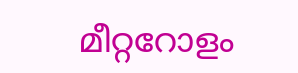മീറ്ററോളം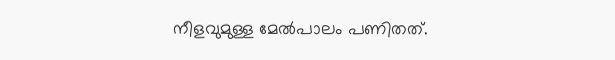നീളവുമുള്ള മേൽപാലം പണിതത്.